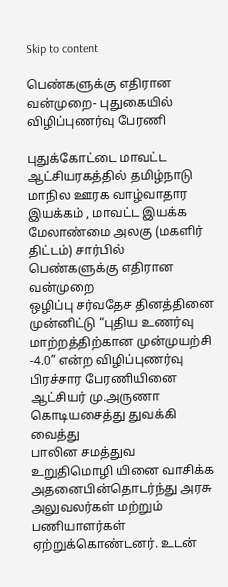Skip to content

பெண்களுக்கு எதிரான வன்முறை- புதுகையில் விழிப்புணர்வு பேரணி

புதுக்கோட்டை மாவட்ட ஆட்சியரகத்தில் தமிழ்நாடு மாநில ஊரக வாழ்வாதார இயக்கம் , மாவட்ட இயக்க மேலாண்மை அலகு (மகளிர் திட்டம்) சார்பில் பெண்களுக்கு எதிரான வன்முறை
ஒழிப்பு சர்வதேச தினத்தினை முன்னிட்டு “புதிய உணர்வு மாற்றத்திற்கான முன்முயற்சி -4.0” என்ற விழிப்புணர்வு பிரச்சார பேரணியினை ஆட்சியர் மு.அருணா கொடியசைத்து துவக்கி வைத்து
பாலின சமத்துவ உறுதிமொழி யினை வாசிக்க அதனைபின்தொடர்ந்து அரசு அலுவலர்கள் மற்றும் பணியாளர்கள் ஏற்றுக்கொண்டனர். உடன்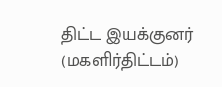திட்ட இயக்குனர் (மகளிர்திட்டம்)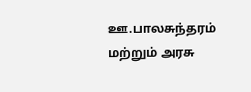ஊ.பாலசுந்தரம் மற்றும் அரசு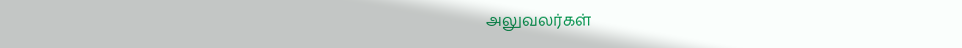அலுவலர்கள்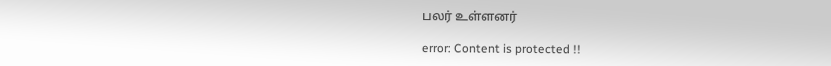பலர் உள்ளனர்

error: Content is protected !!